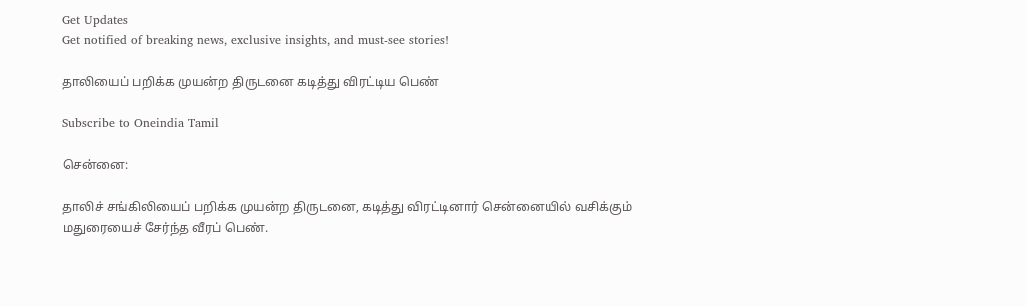Get Updates
Get notified of breaking news, exclusive insights, and must-see stories!

தாலியைப் பறிக்க முயன்ற திருடனை கடித்து விரட்டிய பெண்

Subscribe to Oneindia Tamil

சென்னை:

தாலிச் சங்கிலியைப் பறிக்க முயன்ற திருடனை, கடித்து விரட்டினார் சென்னையில் வசிக்கும் மதுரையைச் சேர்ந்த வீரப் பெண்.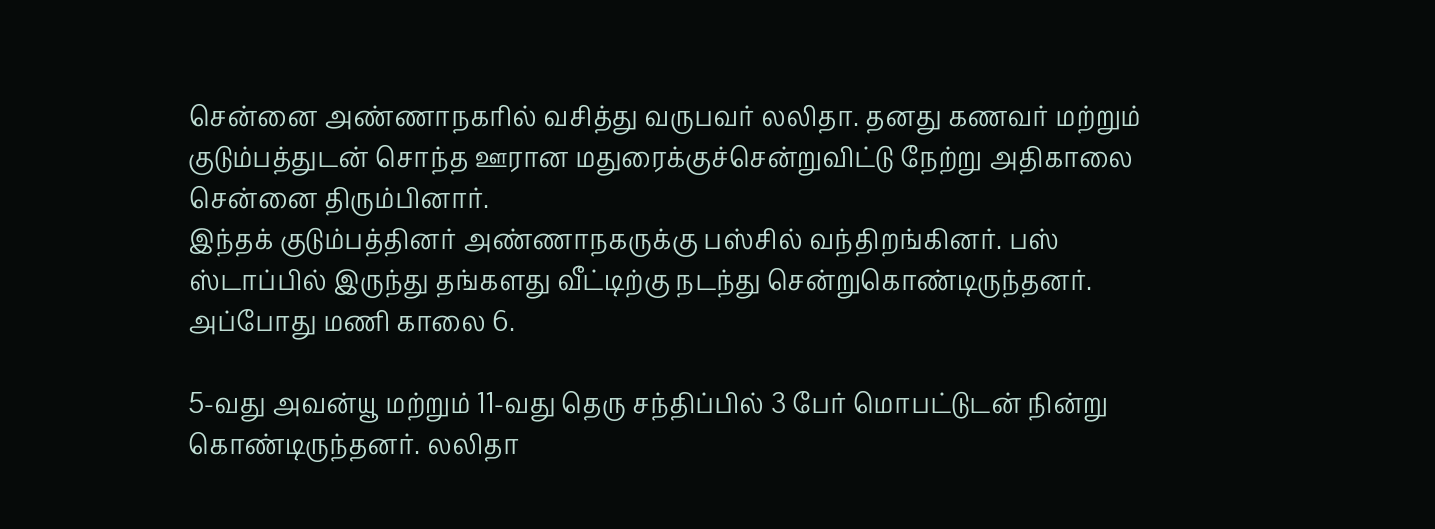சென்னை அண்ணாநகரில் வசித்து வருபவர் லலிதா. தனது கணவர் மற்றும் குடும்பத்துடன் சொந்த ஊரான மதுரைக்குச்சென்றுவிட்டு நேற்று அதிகாலை சென்னை திரும்பினார்.
இந்தக் குடும்பத்தினர் அண்ணாநகருக்கு பஸ்சில் வந்திறங்கினர். பஸ் ஸ்டாப்பில் இருந்து தங்களது வீட்டிற்கு நடந்து சென்றுகொண்டிருந்தனர். அப்போது மணி காலை 6.

5-வது அவன்யூ மற்றும் 11-வது தெரு சந்திப்பில் 3 பேர் மொபட்டுடன் நின்று கொண்டிருந்தனர். லலிதா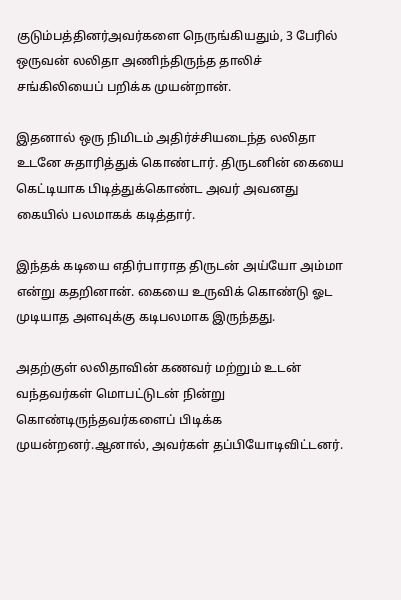குடும்பத்தினர்அவர்களை நெருங்கியதும், 3 பேரில் ஒருவன் லலிதா அணிந்திருந்த தாலிச் சங்கிலியைப் பறிக்க முயன்றான்.

இதனால் ஒரு நிமிடம் அதிர்ச்சியடைந்த லலிதா உடனே சுதாரித்துக் கொண்டார். திருடனின் கையை கெட்டியாக பிடித்துக்கொண்ட அவர் அவனது கையில் பலமாகக் கடித்தார்.

இந்தக் கடியை எதிர்பாராத திருடன் அய்யோ அம்மா என்று கதறினான். கையை உருவிக் கொண்டு ஓட முடியாத அளவுக்கு கடிபலமாக இருந்தது.

அதற்குள் லலிதாவின் கணவர் மற்றும் உடன் வந்தவர்கள் மொபட்டுடன் நின்று கொண்டிருந்தவர்களைப் பிடிக்க முயன்றனர்.ஆனால், அவர்கள் தப்பியோடிவிட்டனர்.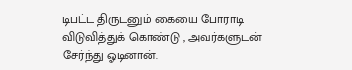டிபட்ட திருடனும் கையை போராடி விடுவித்துக் கொண்டு , அவர்களுடன் சேர்ந்து ஓடினான்.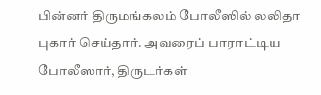பின்னர் திருமங்கலம் போலீஸில் லலிதா புகார் செய்தார். அவரைப் பாராட்டிய போலீஸார், திருடர்கள்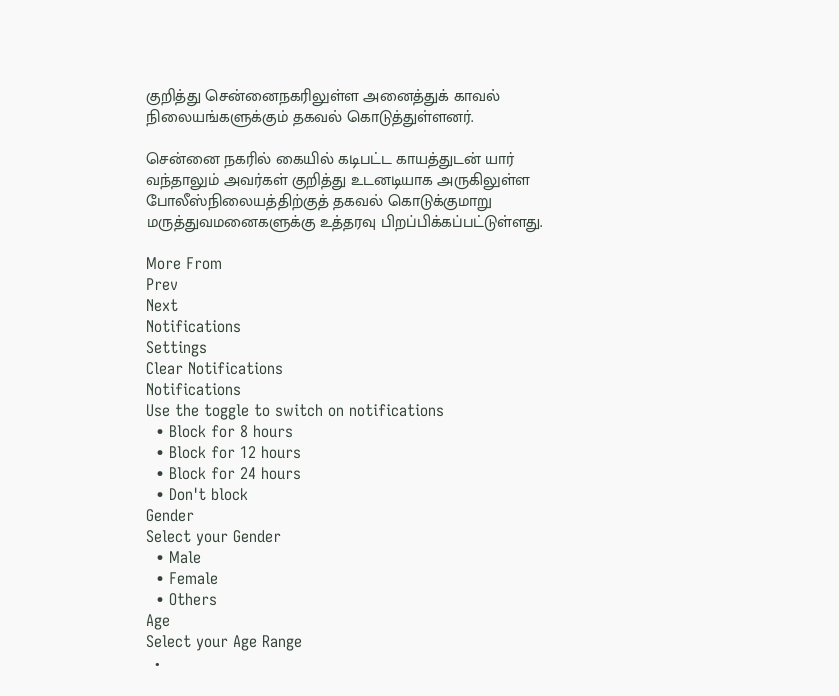குறித்து சென்னைநகரிலுள்ள அனைத்துக் காவல் நிலையங்களுக்கும் தகவல் கொடுத்துள்ளனர்.

சென்னை நகரில் கையில் கடிபட்ட காயத்துடன் யார் வந்தாலும் அவர்கள் குறித்து உடனடியாக அருகிலுள்ள போலீஸ்நிலையத்திற்குத் தகவல் கொடுக்குமாறு மருத்துவமனைகளுக்கு உத்தரவு பிறப்பிக்கப்பட்டுள்ளது.

More From
Prev
Next
Notifications
Settings
Clear Notifications
Notifications
Use the toggle to switch on notifications
  • Block for 8 hours
  • Block for 12 hours
  • Block for 24 hours
  • Don't block
Gender
Select your Gender
  • Male
  • Female
  • Others
Age
Select your Age Range
  •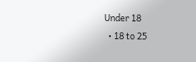Under 18
  • 18 to 25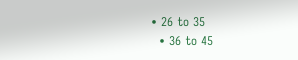• 26 to 35
  • 36 to 45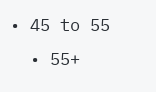• 45 to 55
  • 55+